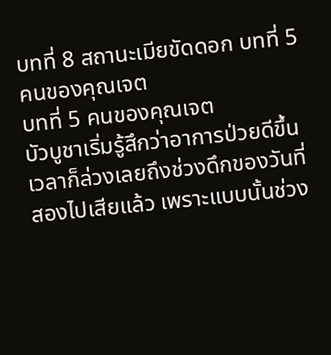บทที่ 8 สถานะเมียขัดดอก บทที่ 5 คนของคุณเจต
บทที่ 5 คนของคุณเจต
บัวบูชาเริ่มรู้สึกว่าอาการป่วยดีขึ้นเวลาก็ล่วงเลยถึงช่วงดึกของวันที่สองไปเสียแล้ว เพราะแบบนั้นช่วง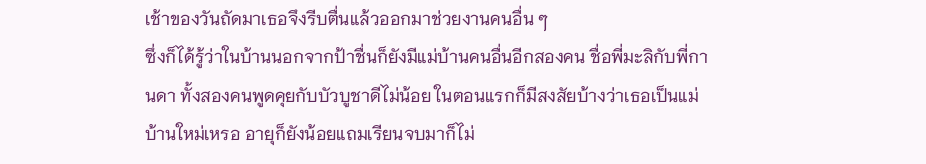เช้าของวันถัดมาเธอจึงรีบตื่นแล้วออกมาช่วยงานคนอื่น ๆ
ซึ่งก็ได้รู้ว่าในบ้านนอกจากป้าชื่นก็ยังมีแม่บ้านคนอื่นอีกสองคน ชื่อพี่มะลิกับพี่กานดา ทั้งสองคนพูดคุยกับบัวบูชาดีไม่น้อย ในตอนแรกก็มีสงสัยบ้างว่าเธอเป็นแม่บ้านใหม่เหรอ อายุก็ยังน้อยแถมเรียนจบมาก็ไม่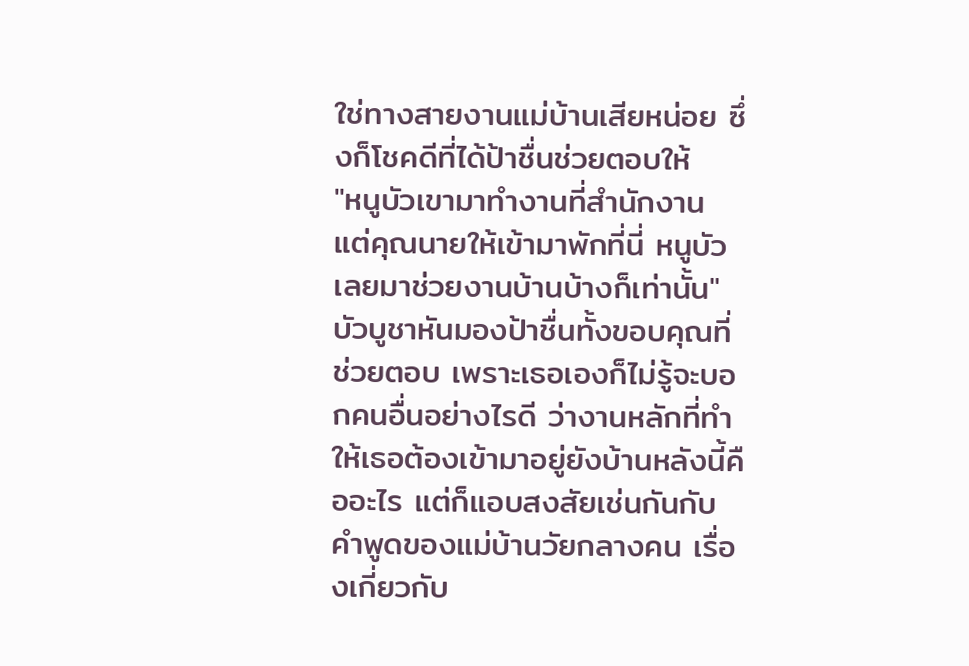ใช่ทางสายงานแม่บ้านเสียหน่อย ซึ่งก็โชคดีที่ได้ป้าชื่นช่วยตอบให้
"หนูบัวเขามาทำงานที่สำนักงาน แต่คุณนายให้เข้ามาพักที่นี่ หนูบัวเลยมาช่วยงานบ้านบ้างก็เท่านั้น"
บัวบูชาหันมองป้าชื่นทั้งขอบคุณที่ช่วยตอบ เพราะเธอเองก็ไม่รู้จะบอกคนอื่นอย่างไรดี ว่างานหลักที่ทำให้เธอต้องเข้ามาอยู่ยังบ้านหลังนี้คืออะไร แต่ก็แอบสงสัยเช่นกันกับคำพูดของแม่บ้านวัยกลางคน เรื่องเกี่ยวกับ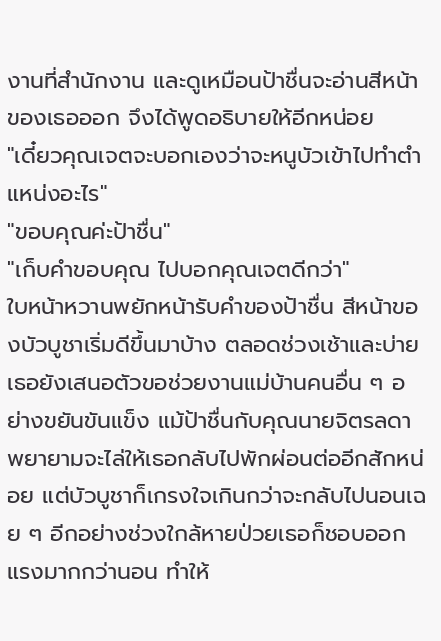งานที่สำนักงาน และดูเหมือนป้าชื่นจะอ่านสีหน้าของเธอออก จึงได้พูดอธิบายให้อีกหน่อย
"เดี๋ยวคุณเจตจะบอกเองว่าจะหนูบัวเข้าไปทำตำแหน่งอะไร"
"ขอบคุณค่ะป้าชื่น"
"เก็บคำขอบคุณ ไปบอกคุณเจตดีกว่า"
ใบหน้าหวานพยักหน้ารับคำของป้าชื่น สีหน้าของบัวบูชาเริ่มดีขึ้นมาบ้าง ตลอดช่วงเช้าและบ่ายเธอยังเสนอตัวขอช่วยงานแม่บ้านคนอื่น ๆ อย่างขยันขันแข็ง แม้ป้าชื่นกับคุณนายจิตรลดาพยายามจะไล่ให้เธอกลับไปพักผ่อนต่ออีกสักหน่อย แต่บัวบูชาก็เกรงใจเกินกว่าจะกลับไปนอนเฉย ๆ อีกอย่างช่วงใกล้หายป่วยเธอก็ชอบออกแรงมากกว่านอน ทำให้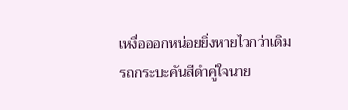เหงื่อออกหน่อยยิ่งหายไวกว่าเดิม
รถกระบะคันสีดำคู่ใจนาย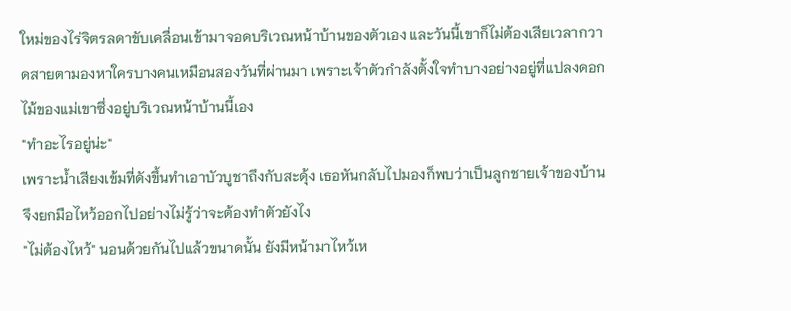ใหม่ของไร่จิตรลดาขับเคลื่อนเข้ามาจอดบริเวณหน้าบ้านของตัวเอง และวันนี้เขาก็ไม่ต้องเสียเวลากวาดสายตามองหาใครบางคนเหมือนสองวันที่ผ่านมา เพราะเจ้าตัวกำลังตั้งใจทำบางอย่างอยู่ที่แปลงดอกไม้ของแม่เขาซึ่งอยู่บริเวณหน้าบ้านนี้เอง
"ทำอะไรอยู่น่ะ"
เพราะน้ำเสียงเข้มที่ดังขึ้นทำเอาบัวบูชาถึงกับสะดุ้ง เธอหันกลับไปมองก็พบว่าเป็นลูกชายเจ้าของบ้านจึงยกมือไหว้ออกไปอย่างไม่รู้ว่าจะต้องทำตัวยังไง
"ไม่ต้องไหว้" นอนด้วยกันไปแล้วขนาดนั้น ยังมีหน้ามาไหว้เห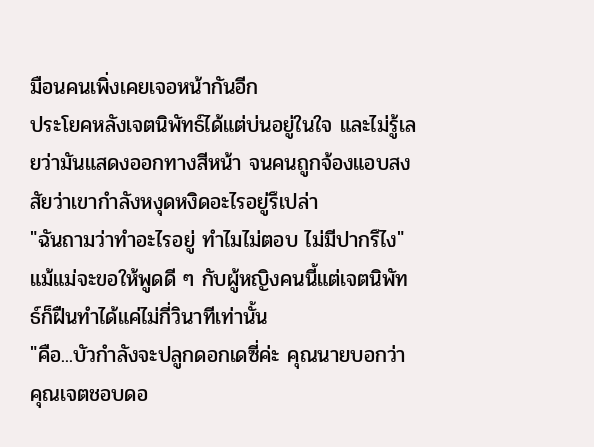มือนคนเพิ่งเคยเจอหน้ากันอีก
ประโยคหลังเจตนิพัทธ์ได้แต่บ่นอยู่ในใจ และไม่รู้เลยว่ามันแสดงออกทางสีหน้า จนคนถูกจ้องแอบสงสัยว่าเขากำลังหงุดหงิดอะไรอยู่รึเปล่า
"ฉันถามว่าทำอะไรอยู่ ทำไมไม่ตอบ ไม่มีปากรึไง" แม้แม่จะขอให้พูดดี ๆ กับผู้หญิงคนนี้แต่เจตนิพัทธ์ก็ฝืนทำได้แค่ไม่กี่วินาทีเท่านั้น
"คือ...บัวกำลังจะปลูกดอกเดซี่ค่ะ คุณนายบอกว่าคุณเจตชอบดอ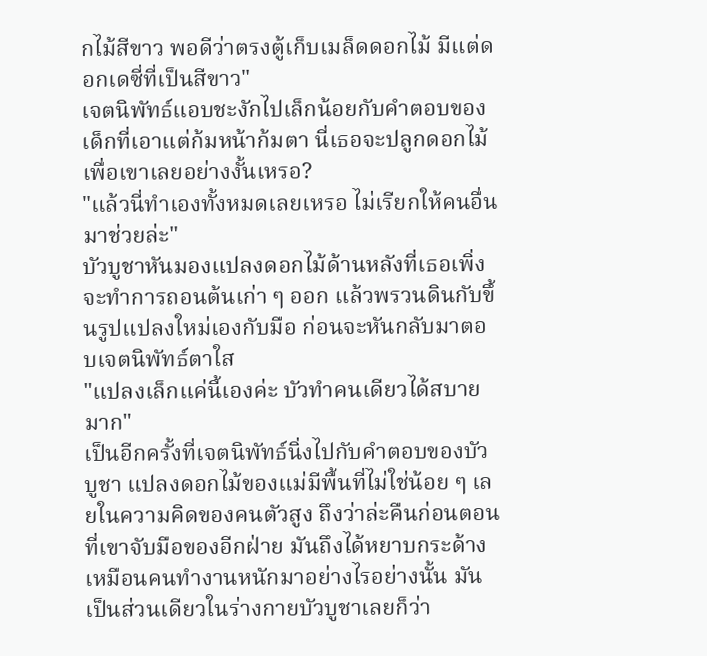กไม้สีขาว พอดีว่าตรงตู้เก็บเมล็ดดอกไม้ มีแต่ดอกเดซี่ที่เป็นสีขาว"
เจตนิพัทธ์แอบชะงักไปเล็กน้อยกับคำตอบของเด็กที่เอาแต่ก้มหน้าก้มตา นี่เธอจะปลูกดอกไม้เพื่อเขาเลยอย่างงั้นเหรอ?
"แล้วนี่ทำเองทั้งหมดเลยเหรอ ไม่เรียกให้คนอื่นมาช่วยล่ะ"
บัวบูชาหันมองแปลงดอกไม้ด้านหลังที่เธอเพิ่งจะทำการถอนต้นเก่า ๆ ออก แล้วพรวนดินกับขึ้นรูปแปลงใหม่เองกับมือ ก่อนจะหันกลับมาตอบเจตนิพัทธ์ตาใส
"แปลงเล็กแค่นี้เองค่ะ บัวทำคนเดียวได้สบายมาก"
เป็นอีกครั้งที่เจตนิพัทธ์นิ่งไปกับคำตอบของบัวบูชา แปลงดอกไม้ของแม่มีพื้นที่ไม่ใช่น้อย ๆ เลยในความคิดของคนตัวสูง ถึงว่าล่ะคืนก่อนตอนที่เขาจับมือของอีกฝ่าย มันถึงได้หยาบกระด้างเหมือนคนทำงานหนักมาอย่างไรอย่างนั้น มันเป็นส่วนเดียวในร่างกายบัวบูชาเลยก็ว่า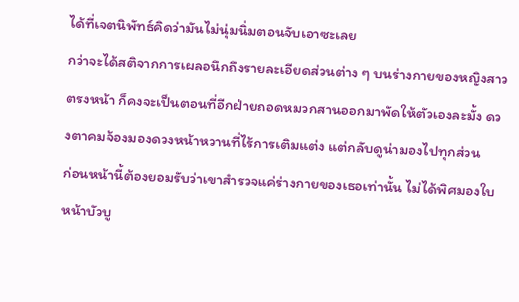ได้ที่เจตนิพัทธ์คิดว่ามันไม่นุ่มนิ่มตอนจับเอาซะเลย
กว่าจะได้สติจากการเผลอนึกถึงรายละเอียดส่วนต่าง ๆ บนร่างกายของหญิงสาวตรงหน้า ก็คงจะเป็นตอนที่อีกฝ่ายถอดหมวกสานออกมาพัดให้ตัวเองละมั้ง ดวงตาคมจ้องมองดวงหน้าหวานที่ไร้การเติมแต่ง แต่กลับดูน่ามองไปทุกส่วน
ก่อนหน้านี้ต้องยอมรับว่าเขาสำรวจแค่ร่างกายของเธอเท่านั้น ไม่ได้พิศมองใบหน้าบัวบู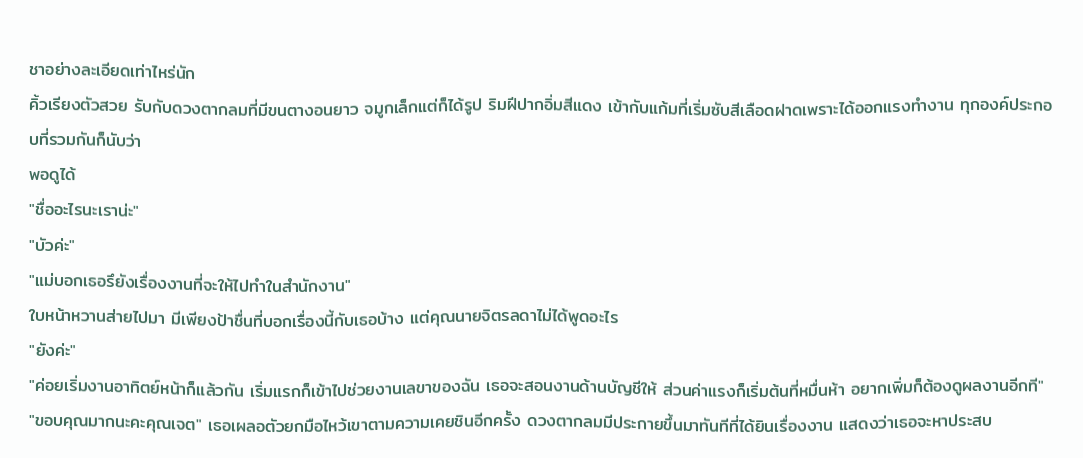ชาอย่างละเอียดเท่าไหร่นัก
คิ้วเรียงตัวสวย รับกับดวงตากลมที่มีขนตางอนยาว จมูกเล็กแต่ก็ได้รูป ริมฝีปากอิ่มสีแดง เข้ากับแก้มที่เริ่มซับสีเลือดฝาดเพราะได้ออกแรงทำงาน ทุกองค์ประกอบที่รวมกันก็นับว่า
พอดูได้
"ชื่ออะไรนะเราน่ะ"
"บัวค่ะ"
"แม่บอกเธอรึยังเรื่องงานที่จะให้ไปทำในสำนักงาน"
ใบหน้าหวานส่ายไปมา มีเพียงป้าชื่นที่บอกเรื่องนี้กับเธอบ้าง แต่คุณนายจิตรลดาไม่ได้พูดอะไร
"ยังค่ะ"
"ค่อยเริ่มงานอาทิตย์หน้าก็แล้วกัน เริ่มแรกก็เข้าไปช่วยงานเลขาของฉัน เธอจะสอนงานด้านบัญชีให้ ส่วนค่าแรงก็เริ่มต้นที่หมื่นห้า อยากเพิ่มก็ต้องดูผลงานอีกที"
"ขอบคุณมากนะคะคุณเจต" เธอเผลอตัวยกมือไหว้เขาตามความเคยชินอีกครั้ง ดวงตากลมมีประกายขึ้นมาทันทีที่ได้ยินเรื่องงาน แสดงว่าเธอจะหาประสบ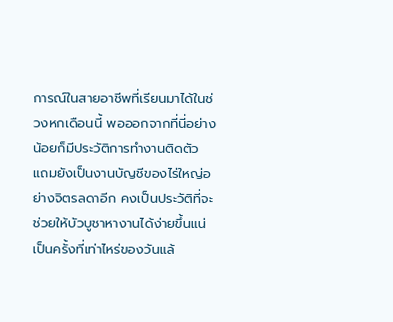การณ์ในสายอาชีพที่เรียนมาได้ในช่วงหกเดือนนี้ พอออกจากที่นี่อย่างน้อยก็มีประวัติการทำงานติดตัว แถมยังเป็นงานบัญชีของไร่ใหญ่อย่างจิตรลดาอีก คงเป็นประวัติที่จะช่วยให้บัวบูชาหางานได้ง่ายขึ้นแน่
เป็นครั้งที่เท่าไหร่ของวันแล้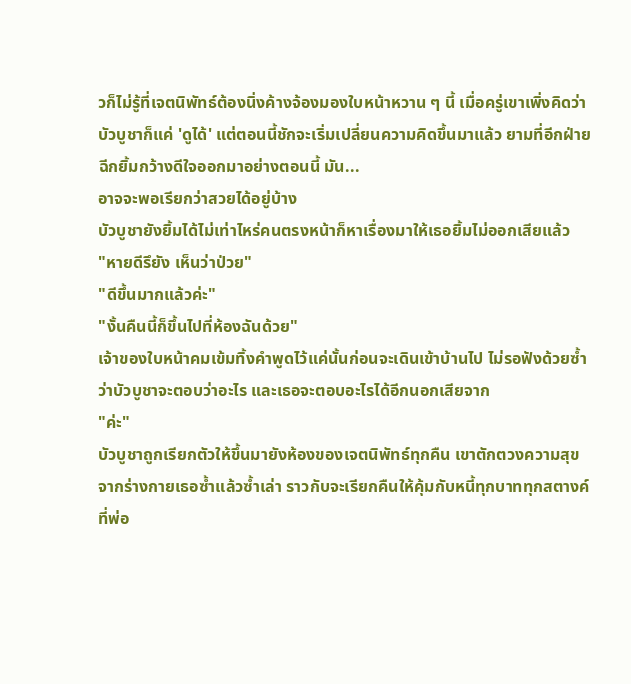วก็ไม่รู้ที่เจตนิพัทธ์ต้องนิ่งค้างจ้องมองใบหน้าหวาน ๆ นี้ เมื่อครู่เขาเพิ่งคิดว่าบัวบูชาก็แค่ 'ดูได้' แต่ตอนนี้ชักจะเริ่มเปลี่ยนความคิดขึ้นมาแล้ว ยามที่อีกฝ่ายฉีกยิ้มกว้างดีใจออกมาอย่างตอนนี้ มัน...
อาจจะพอเรียกว่าสวยได้อยู่บ้าง
บัวบูชายังยิ้มได้ไม่เท่าไหร่คนตรงหน้าก็หาเรื่องมาให้เธอยิ้มไม่ออกเสียแล้ว
"หายดีรึยัง เห็นว่าป่วย"
"ดีขึ้นมากแล้วค่ะ"
"งั้นคืนนี้ก็ขึ้นไปที่ห้องฉันด้วย"
เจ้าของใบหน้าคมเข้มทิ้งคำพูดไว้แค่นั้นก่อนจะเดินเข้าบ้านไป ไม่รอฟังด้วยซ้ำว่าบัวบูชาจะตอบว่าอะไร และเธอจะตอบอะไรได้อีกนอกเสียจาก
"ค่ะ"
บัวบูชาถูกเรียกตัวให้ขึ้นมายังห้องของเจตนิพัทธ์ทุกคืน เขาตักตวงความสุขจากร่างกายเธอซ้ำแล้วซ้ำเล่า ราวกับจะเรียกคืนให้คุ้มกับหนี้ทุกบาททุกสตางค์ที่พ่อ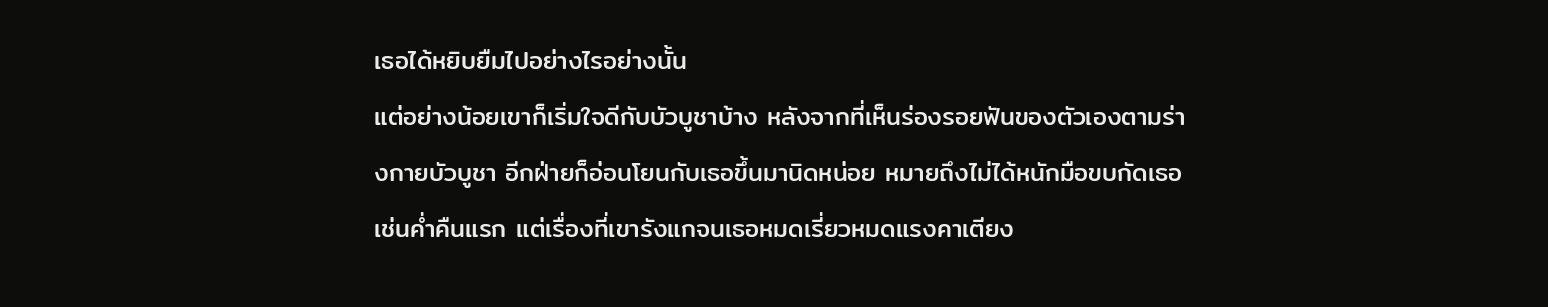เธอได้หยิบยืมไปอย่างไรอย่างนั้น
แต่อย่างน้อยเขาก็เริ่มใจดีกับบัวบูชาบ้าง หลังจากที่เห็นร่องรอยฟันของตัวเองตามร่างกายบัวบูชา อีกฝ่ายก็อ่อนโยนกับเธอขึ้นมานิดหน่อย หมายถึงไม่ได้หนักมือขบกัดเธอเช่นค่ำคืนแรก แต่เรื่องที่เขารังแกจนเธอหมดเรี่ยวหมดแรงคาเตียง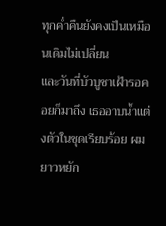ทุกค่ำคืนยังคงเป็นเหมือนเดิมไม่เปลี่ยน
และวันที่บัวบูชาเฝ้ารอคอยก็มาถึง เธออาบน้ำแต่งตัวในชุดเรียบร้อย ผมยาวหยัก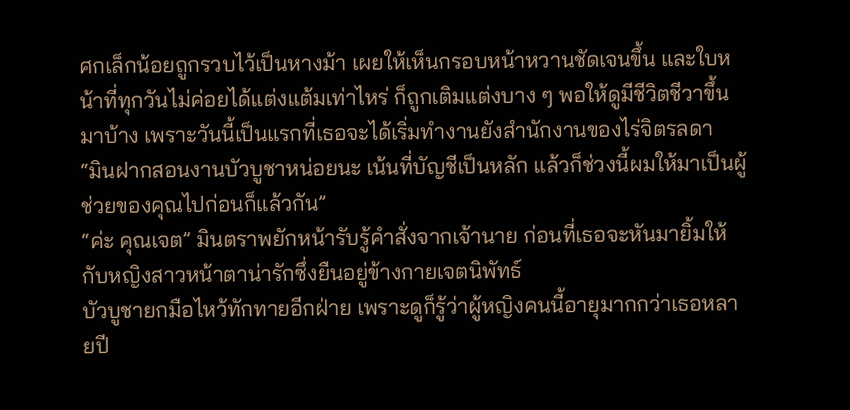ศกเล็กน้อยถูกรวบไว้เป็นหางม้า เผยให้เห็นกรอบหน้าหวานชัดเจนขึ้น และใบหน้าที่ทุกวันไม่ค่อยได้แต่งแต้มเท่าไหร่ ก็ถูกเติมแต่งบาง ๆ พอให้ดูมีชีวิตชีวาขึ้นมาบ้าง เพราะวันนี้เป็นแรกที่เธอจะได้เริ่มทำงานยังสำนักงานของไร่จิตรลดา
“มินฝากสอนงานบัวบูชาหน่อยนะ เน้นที่บัญชีเป็นหลัก แล้วก็ช่วงนี้ผมให้มาเป็นผู้ช่วยของคุณไปก่อนก็แล้วกัน”
“ค่ะ คุณเจต” มินตราพยักหน้ารับรู้คำสั่งจากเจ้านาย ก่อนที่เธอจะหันมายิ้มให้กับหญิงสาวหน้าตาน่ารักซึ่งยืนอยู่ข้างกายเจตนิพัทธ์
บัวบูชายกมือไหว้ทักทายอีกฝ่าย เพราะดูก็รู้ว่าผู้หญิงคนนี้อายุมากกว่าเธอหลายปี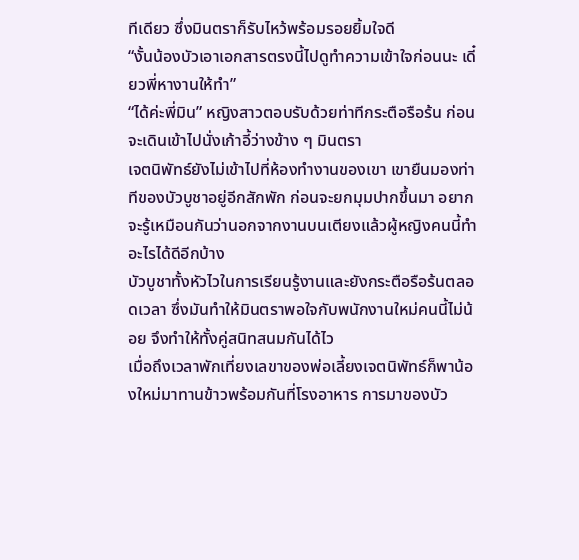ทีเดียว ซึ่งมินตราก็รับไหว้พร้อมรอยยิ้มใจดี
“งั้นน้องบัวเอาเอกสารตรงนี้ไปดูทำความเข้าใจก่อนนะ เดี๋ยวพี่หางานให้ทำ”
“ได้ค่ะพี่มิน” หญิงสาวตอบรับด้วยท่าทีกระตือรือร้น ก่อนจะเดินเข้าไปนั่งเก้าอี้ว่างข้าง ๆ มินตรา
เจตนิพัทธ์ยังไม่เข้าไปที่ห้องทำงานของเขา เขายืนมองท่าทีของบัวบูชาอยู่อีกสักพัก ก่อนจะยกมุมปากขึ้นมา อยากจะรู้เหมือนกันว่านอกจากงานบนเตียงแล้วผู้หญิงคนนี้ทำอะไรได้ดีอีกบ้าง
บัวบูชาทั้งหัวไวในการเรียนรู้งานและยังกระตือรือร้นตลอดเวลา ซึ่งมันทำให้มินตราพอใจกับพนักงานใหม่คนนี้ไม่น้อย จึงทำให้ทั้งคู่สนิทสนมกันได้ไว
เมื่อถึงเวลาพักเที่ยงเลขาของพ่อเลี้ยงเจตนิพัทธ์ก็พาน้องใหม่มาทานข้าวพร้อมกันที่โรงอาหาร การมาของบัว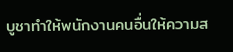บูชาทำให้พนักงานคนอื่นให้ความส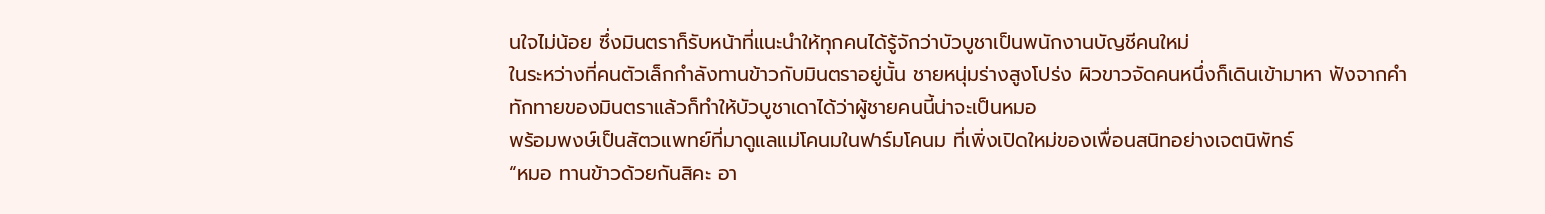นใจไม่น้อย ซึ่งมินตราก็รับหน้าที่แนะนำให้ทุกคนได้รู้จักว่าบัวบูชาเป็นพนักงานบัญชีคนใหม่
ในระหว่างที่คนตัวเล็กกำลังทานข้าวกับมินตราอยู่นั้น ชายหนุ่มร่างสูงโปร่ง ผิวขาวจัดคนหนึ่งก็เดินเข้ามาหา ฟังจากคำทักทายของมินตราแล้วก็ทำให้บัวบูชาเดาได้ว่าผู้ชายคนนี้น่าจะเป็นหมอ
พร้อมพงษ์เป็นสัตวแพทย์ที่มาดูแลแม่โคนมในฟาร์มโคนม ที่เพิ่งเปิดใหม่ของเพื่อนสนิทอย่างเจตนิพัทธ์
“หมอ ทานข้าวด้วยกันสิคะ อา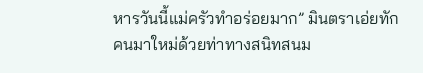หารวันนี้แม่ครัวทำอร่อยมาก” มินตราเอ่ยทักคนมาใหม่ด้วยท่าทางสนิทสนม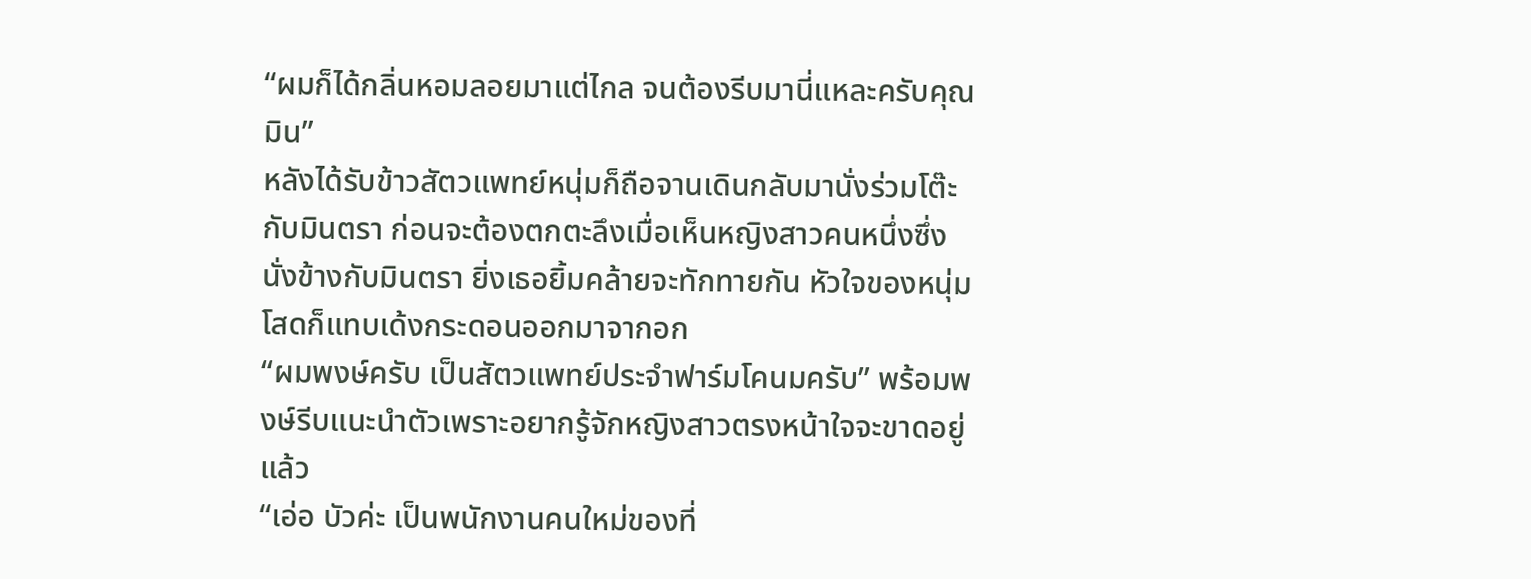“ผมก็ได้กลิ่นหอมลอยมาแต่ไกล จนต้องรีบมานี่แหละครับคุณมิน”
หลังได้รับข้าวสัตวแพทย์หนุ่มก็ถือจานเดินกลับมานั่งร่วมโต๊ะกับมินตรา ก่อนจะต้องตกตะลึงเมื่อเห็นหญิงสาวคนหนึ่งซึ่งนั่งข้างกับมินตรา ยิ่งเธอยิ้มคล้ายจะทักทายกัน หัวใจของหนุ่มโสดก็แทบเด้งกระดอนออกมาจากอก
“ผมพงษ์ครับ เป็นสัตวแพทย์ประจำฟาร์มโคนมครับ” พร้อมพงษ์รีบแนะนำตัวเพราะอยากรู้จักหญิงสาวตรงหน้าใจจะขาดอยู่แล้ว
“เอ่อ บัวค่ะ เป็นพนักงานคนใหม่ของที่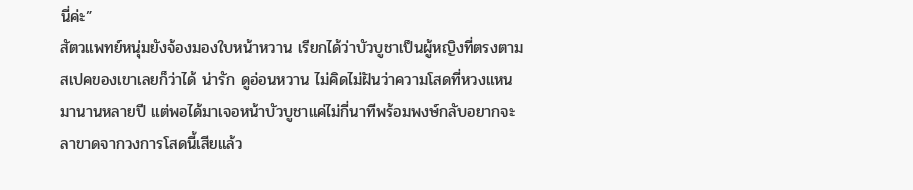นี่ค่ะ”
สัตวแพทย์หนุ่มยังจ้องมองใบหน้าหวาน เรียกได้ว่าบัวบูชาเป็นผู้หญิงที่ตรงตามสเปคของเขาเลยก็ว่าได้ น่ารัก ดูอ่อนหวาน ไม่คิดไม่ฝันว่าความโสดที่หวงแหนมานานหลายปี แต่พอได้มาเจอหน้าบัวบูชาแค่ไม่กี่นาทีพร้อมพงษ์กลับอยากจะลาขาดจากวงการโสดนี้เสียแล้ว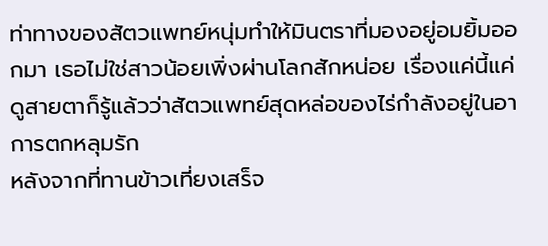ท่าทางของสัตวแพทย์หนุ่มทำให้มินตราที่มองอยู่อมยิ้มออกมา เธอไม่ใช่สาวน้อยเพิ่งผ่านโลกสักหน่อย เรื่องแค่นี้แค่ดูสายตาก็รู้แล้วว่าสัตวแพทย์สุดหล่อของไร่กำลังอยู่ในอาการตกหลุมรัก
หลังจากที่ทานข้าวเที่ยงเสร็จ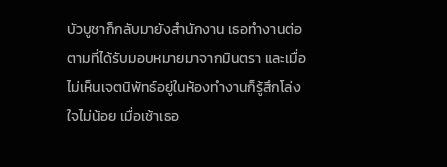บัวบูชาก็กลับมายังสำนักงาน เธอทำงานต่อตามที่ได้รับมอบหมายมาจากมินตรา และเมื่อไม่เห็นเจตนิพัทธ์อยู่ในห้องทำงานก็รู้สึกโล่งใจไม่น้อย เมื่อเช้าเธอ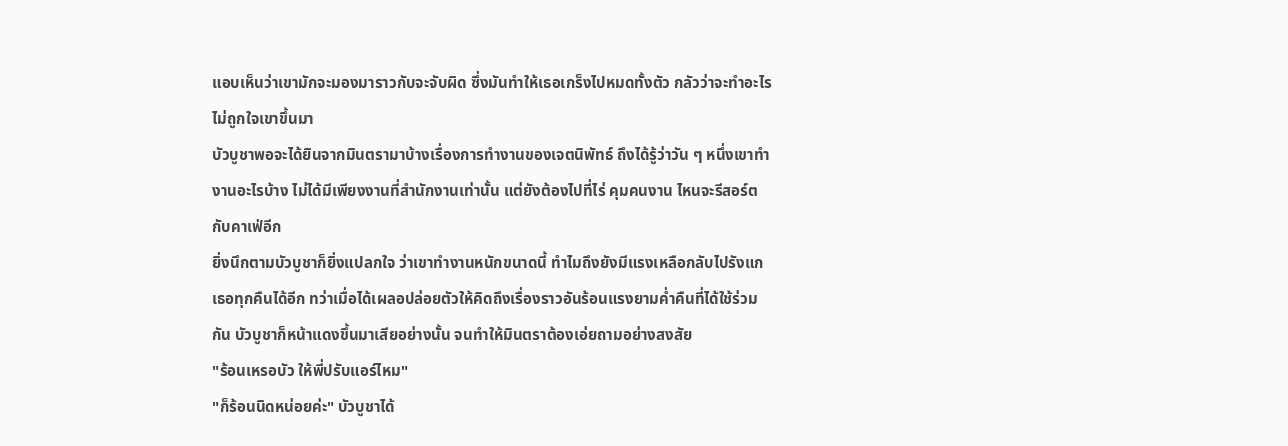แอบเห็นว่าเขามักจะมองมาราวกับจะจับผิด ซึ่งมันทำให้เธอเกร็งไปหมดทั้งตัว กลัวว่าจะทำอะไรไม่ถูกใจเขาขึ้นมา
บัวบูชาพอจะได้ยินจากมินตรามาบ้างเรื่องการทำงานของเจตนิพัทธ์ ถึงได้รู้ว่าวัน ๆ หนึ่งเขาทำงานอะไรบ้าง ไม่ได้มีเพียงงานที่สำนักงานเท่านั้น แต่ยังต้องไปที่ไร่ คุมคนงาน ไหนจะรีสอร์ตกับคาเฟ่อีก
ยิ่งนึกตามบัวบูชาก็ยิ่งแปลกใจ ว่าเขาทำงานหนักขนาดนี้ ทำไมถึงยังมีแรงเหลือกลับไปรังแกเธอทุกคืนได้อีก ทว่าเมื่อได้เผลอปล่อยตัวให้คิดถึงเรื่องราวอันร้อนแรงยามค่ำคืนที่ได้ใช้ร่วมกัน บัวบูชาก็หน้าแดงขึ้นมาเสียอย่างนั้น จนทำให้มินตราต้องเอ่ยถามอย่างสงสัย
"ร้อนเหรอบัว ให้พี่ปรับแอร์ไหม"
"ก็ร้อนนิดหน่อยค่ะ" บัวบูชาได้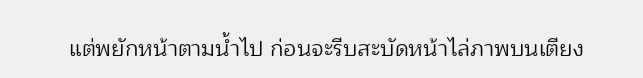แต่พยักหน้าตามน้ำไป ก่อนจะรีบสะบัดหน้าไล่ภาพบนเตียง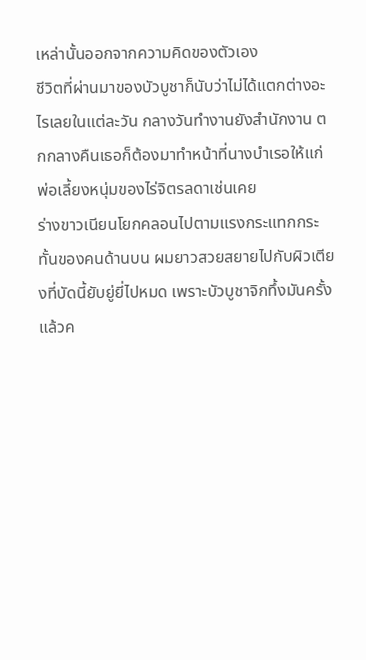เหล่านั้นออกจากความคิดของตัวเอง
ชีวิตที่ผ่านมาของบัวบูชาก็นับว่าไม่ได้แตกต่างอะไรเลยในแต่ละวัน กลางวันทำงานยังสำนักงาน ตกกลางคืนเธอก็ต้องมาทำหน้าที่นางบำเรอให้แก่พ่อเลี้ยงหนุ่มของไร่จิตรลดาเช่นเคย
ร่างขาวเนียนโยกคลอนไปตามแรงกระแทกกระทั้นของคนด้านบน ผมยาวสวยสยายไปกับผิวเตียงที่บัดนี้ยับยู่ยี่ไปหมด เพราะบัวบูชาจิกทึ้งมันครั้งแล้วค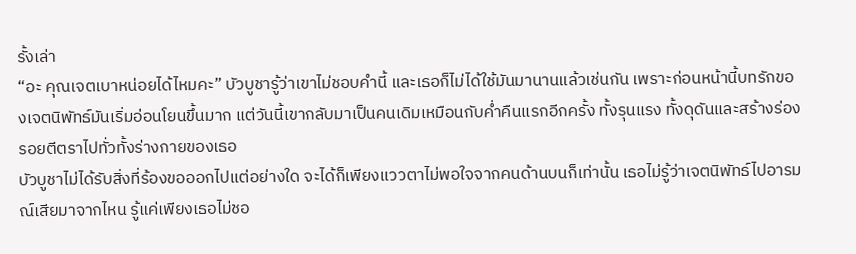รั้งเล่า
“อะ คุณเจตเบาหน่อยได้ไหมคะ” บัวบูชารู้ว่าเขาไม่ชอบคำนี้ และเธอก็ไม่ได้ใช้มันมานานแล้วเช่นกัน เพราะก่อนหน้านี้บทรักของเจตนิพัทธ์มันเริ่มอ่อนโยนขึ้นมาก แต่วันนี้เขากลับมาเป็นคนเดิมเหมือนกับค่ำคืนแรกอีกครั้ง ทั้งรุนแรง ทั้งดุดันและสร้างร่องรอยตีตราไปทั่วทั้งร่างกายของเธอ
บัวบูชาไม่ได้รับสิ่งที่ร้องขอออกไปแต่อย่างใด จะได้ก็เพียงแววตาไม่พอใจจากคนด้านบนก็เท่านั้น เธอไม่รู้ว่าเจตนิพัทธ์ไปอารมณ์เสียมาจากไหน รู้แค่เพียงเธอไม่ชอ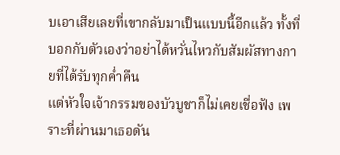บเอาเสียเลยที่เขากลับมาเป็นแบบนี้อีกแล้ว ทั้งที่บอกกับตัวเองว่าอย่าได้หวั่นไหวกับสัมผัสทางกายที่ได้รับทุกค่ำคืน
แต่หัวใจเจ้ากรรมของบัวบูชาก็ไม่เคยเชื่อฟัง เพราะที่ผ่านมาเธอดัน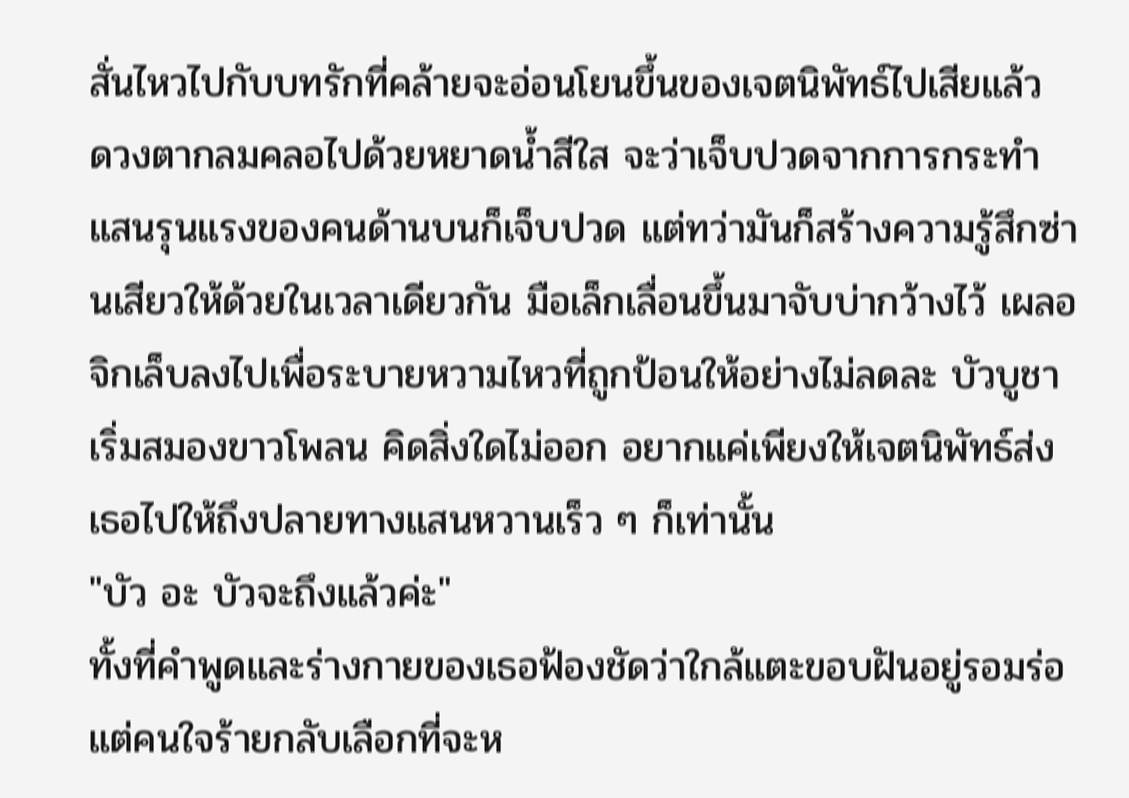สั่นไหวไปกับบทรักที่คล้ายจะอ่อนโยนขึ้นของเจตนิพัทธ์ไปเสียแล้ว
ดวงตากลมคลอไปด้วยหยาดน้ำสีใส จะว่าเจ็บปวดจากการกระทำแสนรุนแรงของคนด้านบนก็เจ็บปวด แต่ทว่ามันก็สร้างความรู้สึกซ่านเสียวให้ด้วยในเวลาเดียวกัน มือเล็กเลื่อนขึ้นมาจับบ่ากว้างไว้ เผลอจิกเล็บลงไปเพื่อระบายหวามไหวที่ถูกป้อนให้อย่างไม่ลดละ บัวบูชาเริ่มสมองขาวโพลน คิดสิ่งใดไม่ออก อยากแค่เพียงให้เจตนิพัทธ์ส่งเธอไปให้ถึงปลายทางแสนหวานเร็ว ๆ ก็เท่านั้น
"บัว อะ บัวจะถึงแล้วค่ะ"
ทั้งที่คำพูดและร่างกายของเธอฟ้องชัดว่าใกล้แตะขอบฝันอยู่รอมร่อ แต่คนใจร้ายกลับเลือกที่จะห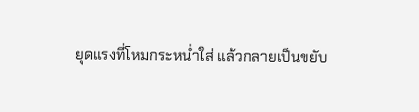ยุดแรงที่โหมกระหน่ำใส่ แล้วกลายเป็นขยับ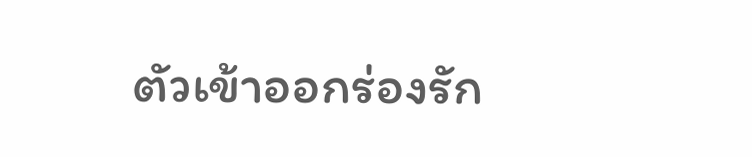ตัวเข้าออกร่องรัก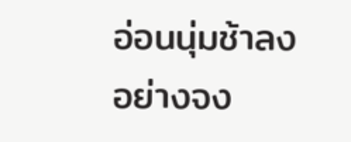อ่อนนุ่มช้าลงอย่างจง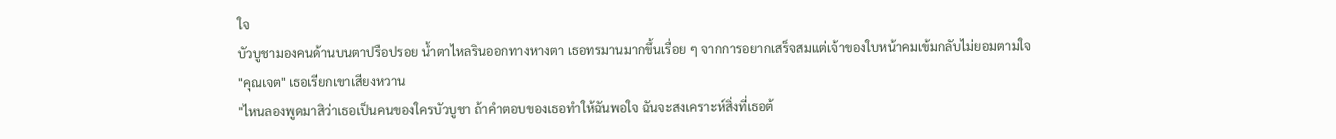ใจ
บัวบูชามองคนด้านบนตาปรือปรอย น้ำตาไหลรินออกทางหางตา เธอทรมานมากขึ้นเรื่อย ๆ จากการอยากเสร็จสมแต่เจ้าของใบหน้าคมเข้มกลับไม่ยอมตามใจ
"คุณเจต" เธอเรียกเขาเสียงหวาน
"ไหนลองพูดมาสิว่าเธอเป็นคนของใครบัวบูชา ถ้าคำตอบของเธอทำให้ฉันพอใจ ฉันจะสงเคราะห์สิ่งที่เธอต้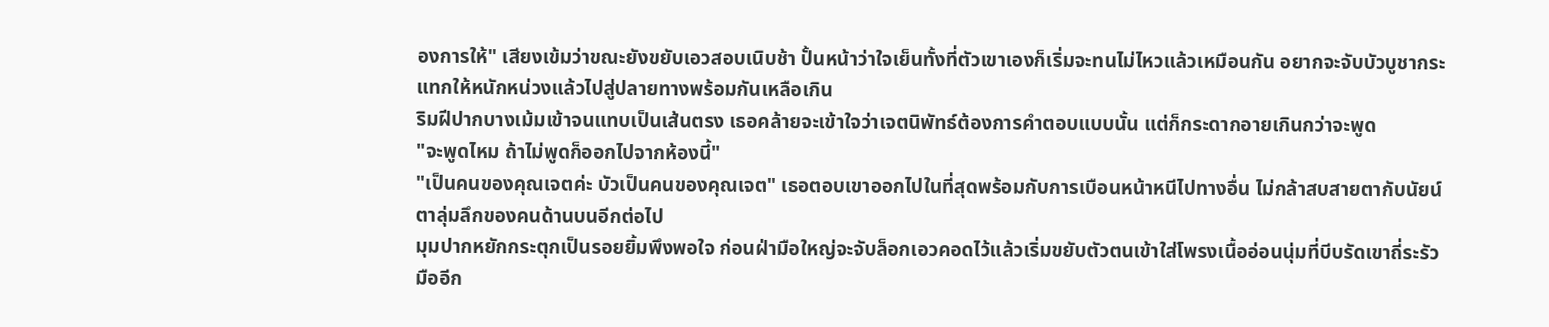องการให้" เสียงเข้มว่าขณะยังขยับเอวสอบเนิบช้า ปั้นหน้าว่าใจเย็นทั้งที่ตัวเขาเองก็เริ่มจะทนไม่ไหวแล้วเหมือนกัน อยากจะจับบัวบูชากระแทกให้หนักหน่วงแล้วไปสู่ปลายทางพร้อมกันเหลือเกิน
ริมฝีปากบางเม้มเข้าจนแทบเป็นเส้นตรง เธอคล้ายจะเข้าใจว่าเจตนิพัทธ์ต้องการคำตอบแบบนั้น แต่ก็กระดากอายเกินกว่าจะพูด
"จะพูดไหม ถ้าไม่พูดก็ออกไปจากห้องนี้"
"เป็นคนของคุณเจตค่ะ บัวเป็นคนของคุณเจต" เธอตอบเขาออกไปในที่สุดพร้อมกับการเบือนหน้าหนีไปทางอื่น ไม่กล้าสบสายตากับนัยน์ตาลุ่มลึกของคนด้านบนอีกต่อไป
มุมปากหยักกระตุกเป็นรอยยิ้มพึงพอใจ ก่อนฝ่ามือใหญ่จะจับล็อกเอวคอดไว้แล้วเริ่มขยับตัวตนเข้าใส่โพรงเนื้ออ่อนนุ่มที่บีบรัดเขาถี่ระรัว มืออีก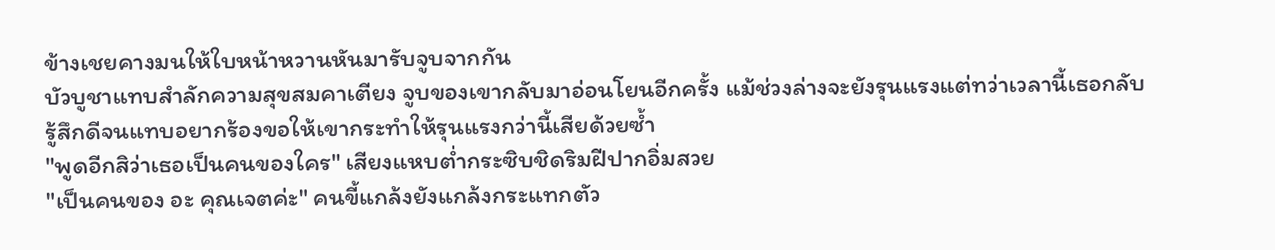ข้างเชยคางมนให้ใบหน้าหวานหันมารับจูบจากกัน
บัวบูชาแทบสำลักความสุขสมคาเตียง จูบของเขากลับมาอ่อนโยนอีกครั้ง แม้ช่วงล่างจะยังรุนแรงแต่ทว่าเวลานี้เธอกลับรู้สึกดีจนแทบอยากร้องขอให้เขากระทำให้รุนแรงกว่านี้เสียด้วยซ้ำ
"พูดอีกสิว่าเธอเป็นคนของใคร" เสียงแหบต่ำกระซิบชิดริมฝีปากอิ่มสวย
"เป็นคนของ อะ คุณเจตค่ะ" คนขี้แกล้งยังแกล้งกระแทกตัว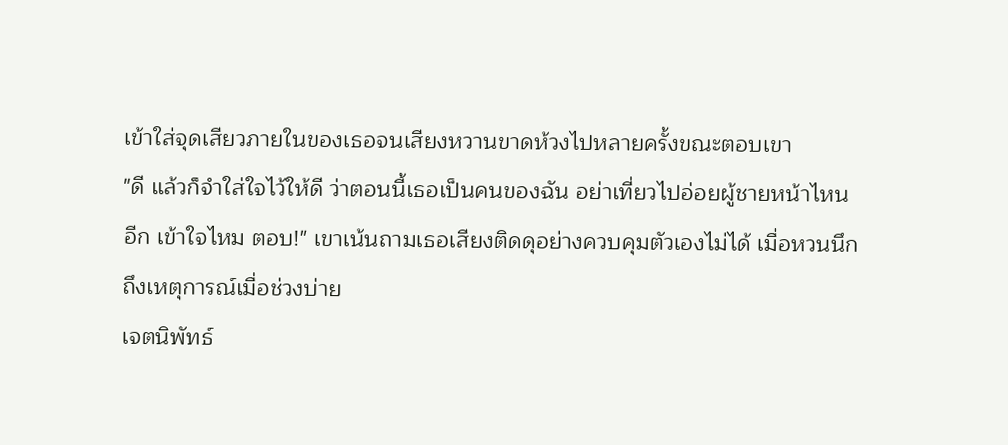เข้าใส่จุดเสียวภายในของเธอจนเสียงหวานขาดห้วงไปหลายครั้งขณะตอบเขา
"ดี แล้วก็จำใส่ใจไว้ให้ดี ว่าตอนนี้เธอเป็นคนของฉัน อย่าเที่ยวไปอ่อยผู้ชายหน้าไหนอีก เข้าใจไหม ตอบ!" เขาเน้นถามเธอเสียงติดดุอย่างควบคุมตัวเองไม่ได้ เมื่อหวนนึกถึงเหตุการณ์เมื่อช่วงบ่าย
เจตนิพัทธ์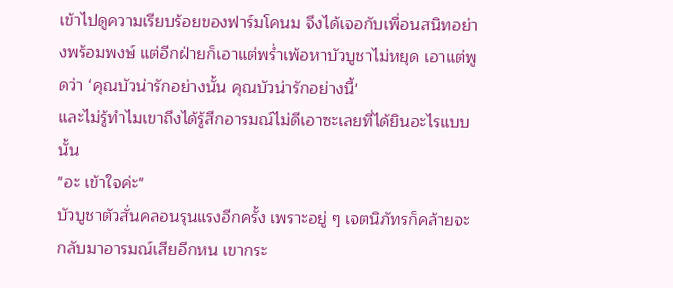เข้าไปดูความเรียบร้อยของฟาร์มโคนม จึงได้เจอกับเพื่อนสนิทอย่างพร้อมพงษ์ แต่อีกฝ่ายก็เอาแต่พร่ำเพ้อหาบัวบูชาไม่หยุด เอาแต่พูดว่า ‘คุณบัวน่ารักอย่างนั้น คุณบัวน่ารักอย่างนี้'
และไม่รู้ทำไมเขาถึงได้รู้สึกอารมณ์ไม่ดีเอาซะเลยที่ได้ยินอะไรแบบนั้น
"อะ เข้าใจค่ะ"
บัวบูชาตัวสั่นคลอนรุนแรงอีกครั้ง เพราะอยู่ ๆ เจตนิภัทรก็คล้ายจะกลับมาอารมณ์เสียอีกหน เขากระ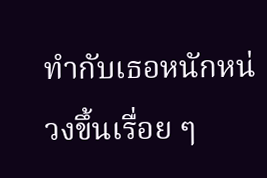ทำกับเธอหนักหน่วงขึ้นเรื่อย ๆ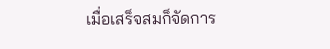เมื่อเสร็จสมก็จัดการ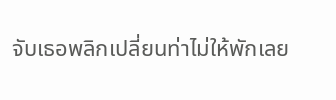จับเธอพลิกเปลี่ยนท่าไม่ให้พักเลย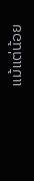แม้แต่น้อย